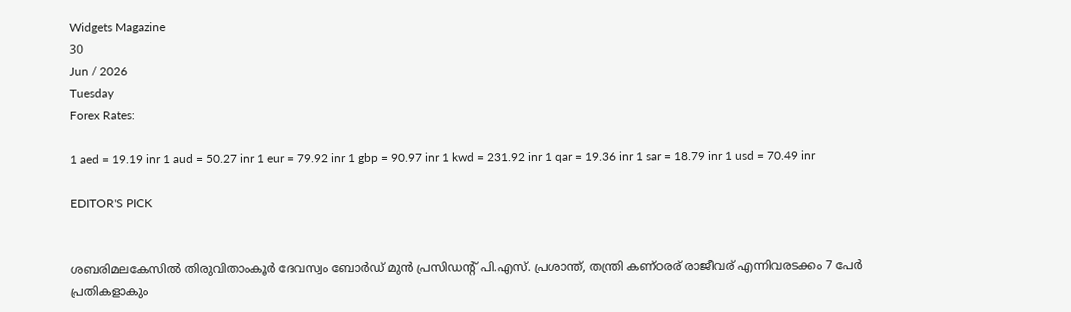Widgets Magazine
30
Jun / 2026
Tuesday
Forex Rates:

1 aed = 19.19 inr 1 aud = 50.27 inr 1 eur = 79.92 inr 1 gbp = 90.97 inr 1 kwd = 231.92 inr 1 qar = 19.36 inr 1 sar = 18.79 inr 1 usd = 70.49 inr

EDITOR'S PICK


ശബരിമലകേസിൽ തിരുവിതാംകൂർ ദേവസ്വം ബോർഡ് മുൻ പ്രസിഡന്റ് പി.എസ്. പ്രശാന്ത്, തന്ത്രി കണ്ഠരര് രാജീവര് എന്നിവരടക്കം 7 പേർ പ്രതികളാകും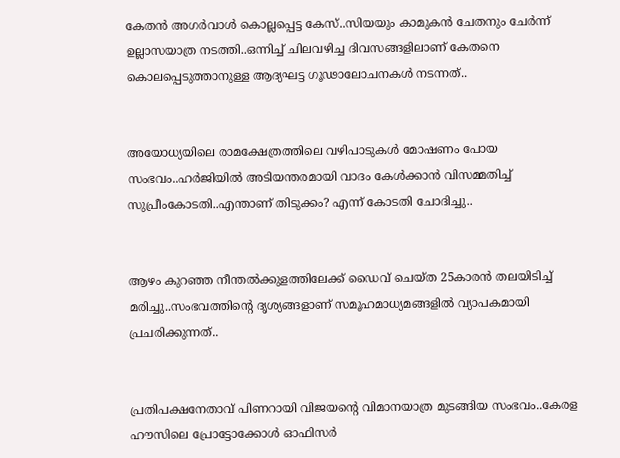കേതന്‍ അഗര്‍വാള്‍ കൊല്ലപ്പെട്ട കേസ്..സിയയും കാമുകന്‍ ചേതനും ചേർന്ന് ഉല്ലാസയാത്ര നടത്തി..ഒന്നിച്ച് ചിലവഴിച്ച ദിവസങ്ങളിലാണ് കേതനെ കൊലപ്പെടുത്താനുള്ള ആദ്യഘട്ട ഗൂഢാലോചനകള്‍ നടന്നത്..


അയോധ്യയിലെ രാമക്ഷേത്രത്തിലെ വഴിപാടുകൾ മോഷണം പോയ സംഭവം..ഹർജിയിൽ അടിയന്തരമായി വാദം കേൾക്കാൻ വിസമ്മതിച്ച് സുപ്രീംകോടതി..എന്താണ് തിടുക്കം? എന്ന് കോടതി ചോദിച്ചു..


ആഴം കുറഞ്ഞ നീന്തല്‍ക്കുളത്തിലേക്ക് ഡൈവ് ചെയ്ത 25കാരന്‍ തലയിടിച്ച് മരിച്ചു..സംഭവത്തിന്റെ ദൃശ്യങ്ങളാണ് സമൂഹമാധ്യമങ്ങളില്‍ വ്യാപകമായി പ്രചരിക്കുന്നത്..


പ്രതിപക്ഷനേതാവ് പിണറായി വിജയന്റെ വിമാനയാത്ര മുടങ്ങിയ സംഭവം..കേരള ഹൗസിലെ പ്രോട്ടോക്കോൾ ഓഫിസർ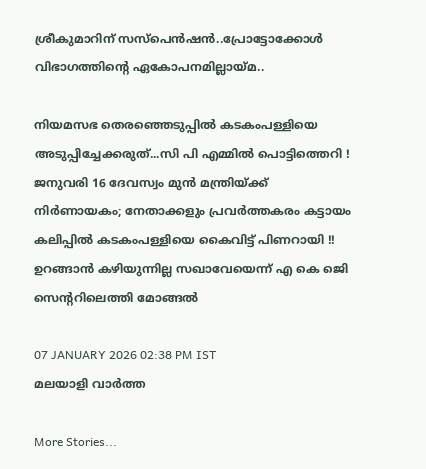ശ്രീകുമാറിന് സസ്പെൻഷൻ..പ്രോട്ടോക്കോൾ വിഭാഗത്തിന്റെ ഏകോപനമില്ലായ്മ..

നിയമസഭ തെരഞ്ഞെടുപ്പില്‍ കടകംപള്ളിയെ അടുപ്പിച്ചേക്കരുത്...സി പി എമ്മില്‍ പൊട്ടിത്തെറി ! ജനുവരി 16 ദേവസ്വം മുന്‍ മന്ത്രിയ്ക്ക് നിര്‍ണായകം; നേതാക്കളും പ്രവര്‍ത്തകരം കട്ടായം കലിപ്പില്‍ കടകംപള്ളിയെ കൈവിട്ട് പിണറായി !! ഉറങ്ങാന്‍ കഴിയുന്നില്ല സഖാവേയെന്ന് എ കെ ജെി സെന്ററിലെത്തി മോങ്ങല്‍

07 JANUARY 2026 02:38 PM IST
മലയാളി വാര്‍ത്ത

More Stories...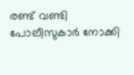രണ്ട് വണ്ടി പോലീസുകാർ നോക്കി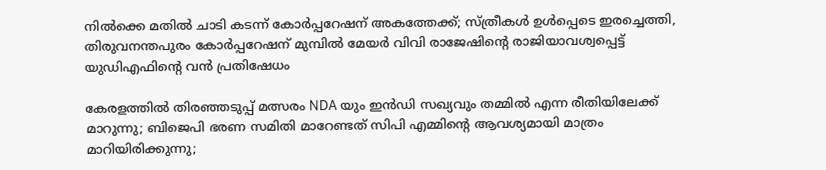നിൽക്കെ മതിൽ ചാടി കടന്ന് കോർപ്പറേഷന് അകത്തേക്ക്; സ്ത്രീകൾ ഉൾപ്പെടെ ഇരച്ചെത്തി, തിരുവനന്തപുരം കോർപ്പറേഷന് മുമ്പിൽ മേയർ വിവി രാജേഷിന്റെ രാജിയാവശ്വപ്പെട്ട് യുഡിഎഫിന്റെ വൻ പ്രതിഷേധം

കേരളത്തിൽ തിരഞ്ഞടുപ്പ് മത്സരം NDA യും ഇൻഡി സഖ്യവും തമ്മിൽ എന്ന രീതിയിലേക്ക് മാറുന്നു; ബിജെപി ഭരണ സമിതി മാറേണ്ടത് സിപി എമ്മിൻ്റെ ആവശ്യമായി മാത്രം മാറിയിരിക്കുന്നു;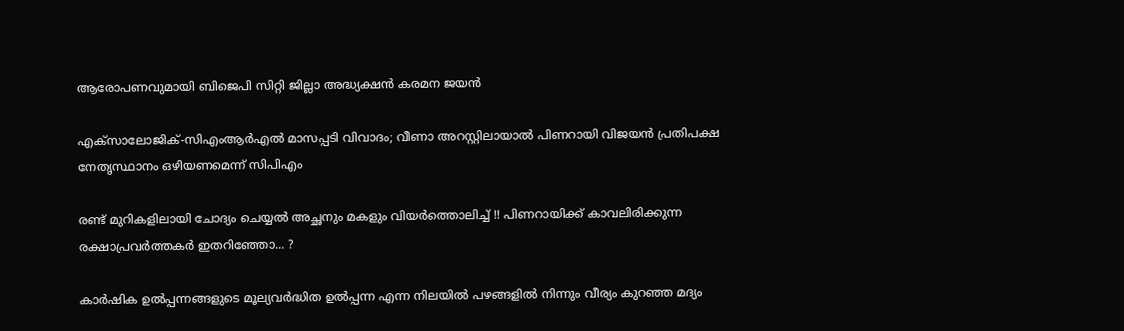ആരോപണവുമായി ബിജെപി സിറ്റി ജില്ലാ അദ്ധ്യക്ഷൻ കരമന ജയൻ

എക്സാലോജിക്-സിഎംആര്‍എല്‍ മാസപ്പടി വിവാദം; വീണാ അറസ്റ്റിലായാൽ പിണറായി വിജയന്‍ പ്രതിപക്ഷ നേതൃസ്ഥാനം ഒഴിയണമെന്ന് സിപിഎം

രണ്ട് മുറികളിലായി ചോദ്യം ചെയ്യൽ അച്ഛനും മകളും വിയർത്തൊലിച്ച് !! പിണറായിക്ക് കാവലിരിക്കുന്ന രക്ഷാപ്രവർത്തകർ ഇതറിഞ്ഞോ... ?

കാര്‍ഷിക ഉല്‍പ്പന്നങ്ങളുടെ മൂല്യവര്‍ദ്ധിത ഉല്‍പ്പന്ന എന്ന നിലയില്‍ പഴങ്ങളില്‍ നിന്നും വീര്യം കുറഞ്ഞ മദ്യം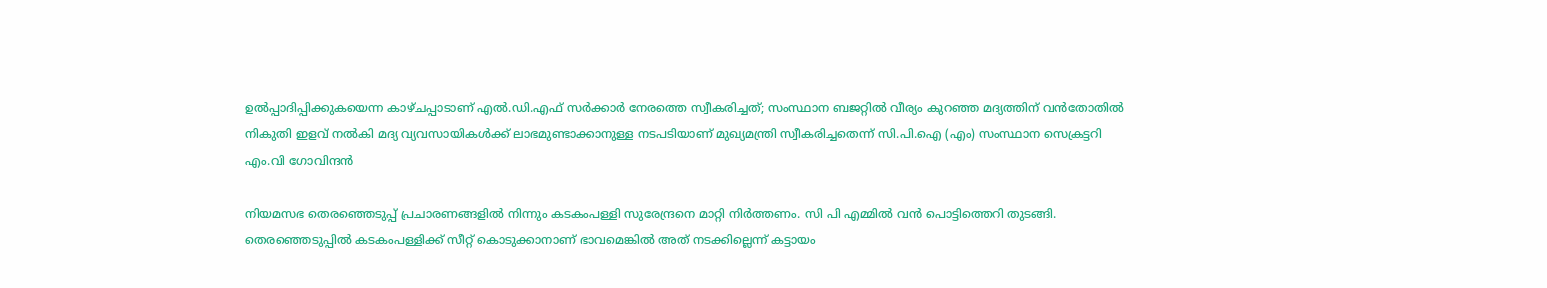ഉല്‍പ്പാദിപ്പിക്കുകയെന്ന കാഴ്‌ചപ്പാടാണ്‌ എല്‍.ഡി.എഫ്‌ സര്‍ക്കാര്‍ നേരത്തെ സ്വീകരിച്ചത്; സംസ്ഥാന ബജറ്റില്‍ വീര്യം കുറഞ്ഞ മദ്യത്തിന്‌ വന്‍തോതില്‍ നികുതി ഇളവ്‌ നല്‍കി മദ്യ വ്യവസായികള്‍ക്ക്‌ ലാഭമുണ്ടാക്കാനുള്ള നടപടിയാണ്‌ മുഖ്യമന്ത്രി സ്വീകരിച്ചതെന്ന് സി.പി.ഐ (എം) സംസ്ഥാന സെക്രട്ടറി എം.വി ഗോവിന്ദന്‍

നിയമസഭ തെരഞ്ഞെടുപ്പ് പ്രചാരണങ്ങളില്‍ നിന്നും കടകംപള്ളി സുരേന്ദ്രനെ മാറ്റി നിര്‍ത്തണം. സി പി എമ്മില്‍ വന്‍ പൊട്ടിത്തെറി തുടങ്ങി. തെരഞ്ഞെടുപ്പില്‍ കടകംപള്ളിക്ക് സീറ്റ് കൊടുക്കാനാണ് ഭാവമെങ്കില്‍ അത് നടക്കില്ലെന്ന് കട്ടായം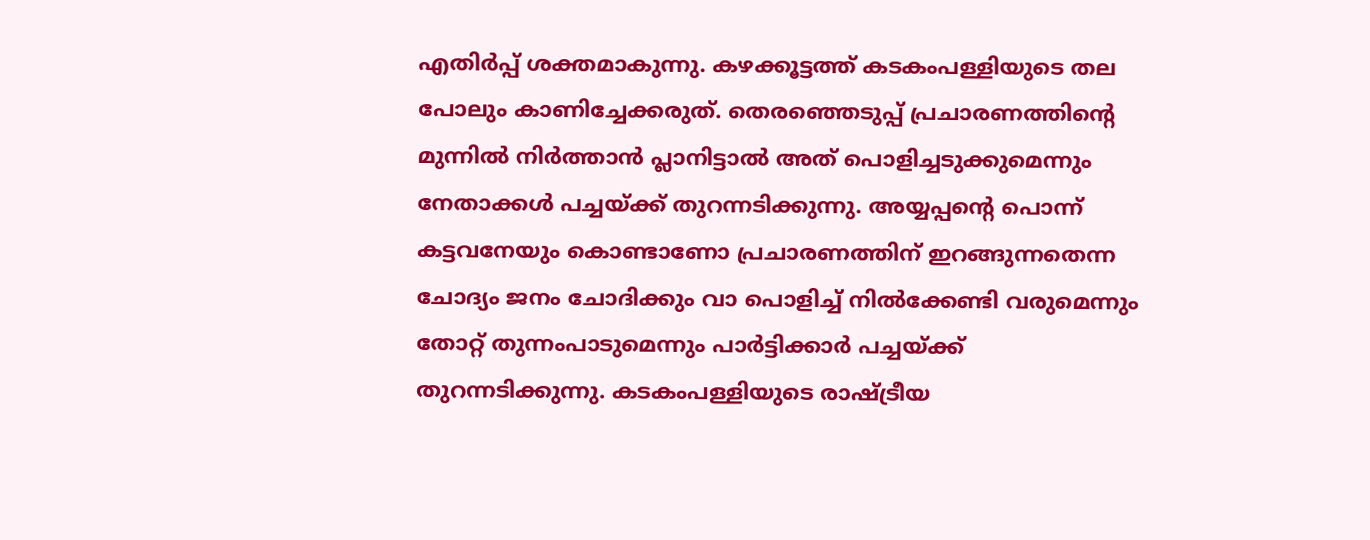എതിര്‍പ്പ് ശക്തമാകുന്നു. കഴക്കൂട്ടത്ത് കടകംപള്ളിയുടെ തല പോലും കാണിച്ചേക്കരുത്. തെരഞ്ഞെടുപ്പ് പ്രചാരണത്തിന്റെ മുന്നില്‍ നിര്‍ത്താന്‍ പ്ലാനിട്ടാല്‍ അത് പൊളിച്ചടുക്കുമെന്നും നേതാക്കള്‍ പച്ചയ്ക്ക് തുറന്നടിക്കുന്നു. അയ്യപ്പന്റെ പൊന്ന് കട്ടവനേയും കൊണ്ടാണോ പ്രചാരണത്തിന് ഇറങ്ങുന്നതെന്ന ചോദ്യം ജനം ചോദിക്കും വാ പൊളിച്ച് നില്‍ക്കേണ്ടി വരുമെന്നും തോറ്റ് തുന്നംപാടുമെന്നും പാര്‍ട്ടിക്കാര്‍ പച്ചയ്ക്ക് തുറന്നടിക്കുന്നു. കടകംപള്ളിയുടെ രാഷ്ട്രീയ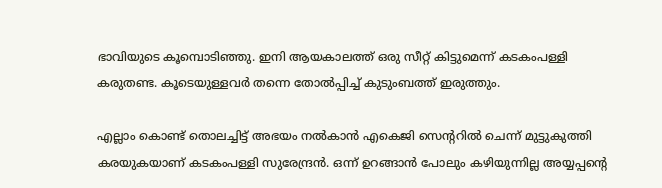ഭാവിയുടെ കൂമ്പൊടിഞ്ഞു. ഇനി ആയകാലത്ത് ഒരു സീറ്റ് കിട്ടുമെന്ന് കടകംപള്ളി കരുതണ്ട. കൂടെയുള്ളവര്‍ തന്നെ തോല്‍പ്പിച്ച് കുടുംബത്ത് ഇരുത്തും.

എല്ലാം കൊണ്ട് തൊലച്ചിട്ട് അഭയം നല്‍കാന്‍ എകെജി സെന്ററില്‍ ചെന്ന് മുട്ടുകുത്തി കരയുകയാണ് കടകംപള്ളി സുരേന്ദ്രന്‍. ഒന്ന് ഉറങ്ങാന്‍ പോലും കഴിയുന്നില്ല അയ്യപ്പന്റെ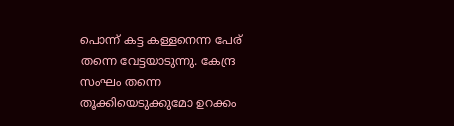പൊന്ന് കട്ട കള്ളനെന്ന പേര് തന്നെ വേട്ടയാടുന്നു. കേന്ദ്ര സംഘം തന്നെ തൂക്കിയെടുക്കുമോ ഉറക്കം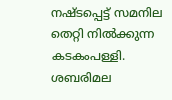നഷ്ടപ്പെട്ട് സമനില തെറ്റി നില്‍ക്കുന്ന കടകംപള്ളി. ശബരിമല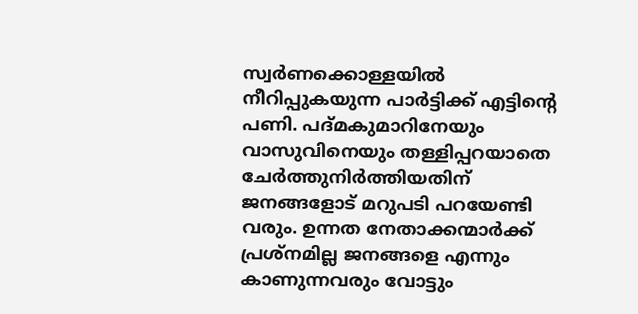സ്വര്‍ണക്കൊള്ളയില്‍ നീറിപ്പുകയുന്ന പാര്‍ട്ടിക്ക് എട്ടിന്റെ പണി. പദ്മകുമാറിനേയും വാസുവിനെയും തള്ളിപ്പറയാതെ ചേര്‍ത്തുനിര്‍ത്തിയതിന് ജനങ്ങളോട് മറുപടി പറയേണ്ടി വരും. ഉന്നത നേതാക്കന്മാര്‍ക്ക് പ്രശ്‌നമില്ല ജനങ്ങളെ എന്നും കാണുന്നവരും വോട്ടും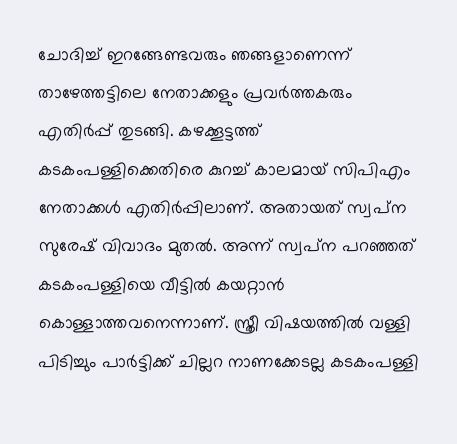ചോദിച്ച് ഇറങ്ങേണ്ടവരും ഞങ്ങളാണെന്ന് താഴേത്തട്ടിലെ നേതാക്കളും പ്രവര്‍ത്തകരും എതിര്‍പ്പ് തുടങ്ങി. കഴക്കൂട്ടത്ത് കടകംപള്ളിക്കെതിരെ കുറച്ച് കാലമായ് സിപിഎം നേതാക്കള്‍ എതിര്‍പ്പിലാണ്. അതായത് സ്വപ്‌ന സുരേഷ് വിവാദം മുതല്‍. അന്ന് സ്വപ്‌ന പറഞ്ഞത് കടകംപള്ളിയെ വീട്ടില്‍ കയറ്റാന്‍ കൊള്ളാത്തവനെന്നാണ്. സ്ത്രീ വിഷയത്തില്‍ വള്ളി പിടിച്ചും പാര്‍ട്ടിക്ക് ചില്ലറ നാണക്കേടല്ല കടകംപള്ളി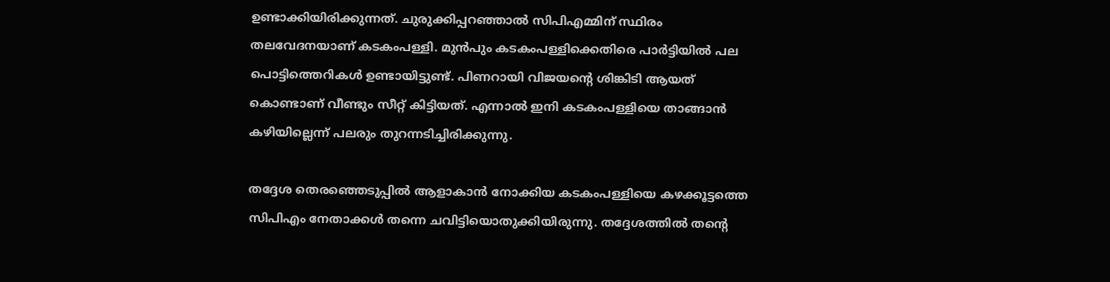ഉണ്ടാക്കിയിരിക്കുന്നത്. ചുരുക്കിപ്പറഞ്ഞാല്‍ സിപിഎമ്മിന് സ്ഥിരം തലവേദനയാണ് കടകംപള്ളി. മുന്‍പും കടകംപള്ളിക്കെതിരെ പാര്‍ട്ടിയില്‍ പല പൊട്ടിത്തെറികള്‍ ഉണ്ടായിട്ടുണ്ട്. പിണറായി വിജയന്റെ ശിങ്കിടി ആയത് കൊണ്ടാണ് വീണ്ടും സീറ്റ് കിട്ടിയത്. എന്നാല്‍ ഇനി കടകംപള്ളിയെ താങ്ങാന്‍ കഴിയില്ലെന്ന് പലരും തുറന്നടിച്ചിരിക്കുന്നു.

തദ്ദേശ തെരഞ്ഞെടുപ്പില്‍ ആളാകാന്‍ നോക്കിയ കടകംപള്ളിയെ കഴക്കൂട്ടത്തെ സിപിഎം നേതാക്കള്‍ തന്നെ ചവിട്ടിയൊതുക്കിയിരുന്നു. തദ്ദേശത്തില്‍ തന്റെ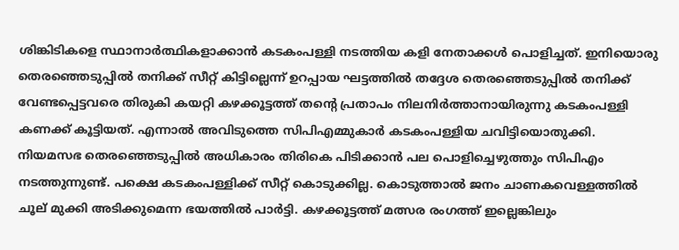ശിങ്കിടികളെ സ്ഥാനാര്‍ത്ഥികളാക്കാന്‍ കടകംപള്ളി നടത്തിയ കളി നേതാക്കള്‍ പൊളിച്ചത്. ഇനിയൊരു തെരഞ്ഞെടുപ്പില്‍ തനിക്ക് സീറ്റ് കിട്ടില്ലെന്ന് ഉറപ്പായ ഘട്ടത്തില്‍ തദ്ദേശ തെരഞ്ഞെടുപ്പില്‍ തനിക്ക് വേണ്ടപ്പെട്ടവരെ തിരുകി കയറ്റി കഴക്കൂട്ടത്ത് തന്റെ പ്രതാപം നിലനിര്‍ത്താനായിരുന്നു കടകംപള്ളി കണക്ക് കൂട്ടിയത്. എന്നാല്‍ അവിടുത്തെ സിപിഎമ്മുകാര്‍ കടകംപള്ളിയ ചവിട്ടിയൊതുക്കി. നിയമസഭ തെരഞ്ഞെടുപ്പില്‍ അധികാരം തിരികെ പിടിക്കാന്‍ പല പൊളിച്ചെഴുത്തും സിപിഎം നടത്തുന്നുണ്ട്. പക്ഷെ കടകംപള്ളിക്ക് സീറ്റ് കൊടുക്കില്ല. കൊടുത്താല്‍ ജനം ചാണകവെള്ളത്തില്‍ ചൂല് മുക്കി അടിക്കുമെന്ന ഭയത്തില്‍ പാര്‍ട്ടി. കഴക്കൂട്ടത്ത് മത്സര രംഗത്ത് ഇല്ലെങ്കിലും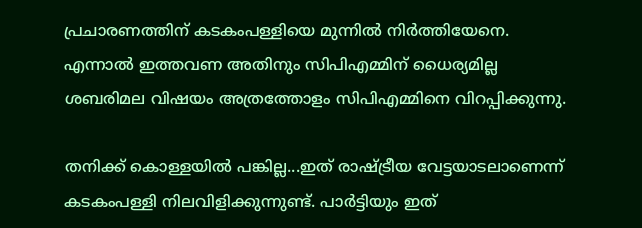പ്രചാരണത്തിന് കടകംപള്ളിയെ മുന്നില്‍ നിര്‍ത്തിയേനെ. എന്നാല്‍ ഇത്തവണ അതിനും സിപിഎമ്മിന് ധൈര്യമില്ല ശബരിമല വിഷയം അത്രത്തോളം സിപിഎമ്മിനെ വിറപ്പിക്കുന്നു.

തനിക്ക് കൊള്ളയില്‍ പങ്കില്ല...ഇത് രാഷ്ട്രീയ വേട്ടയാടലാണെന്ന് കടകംപള്ളി നിലവിളിക്കുന്നുണ്ട്. പാര്‍ട്ടിയും ഇത്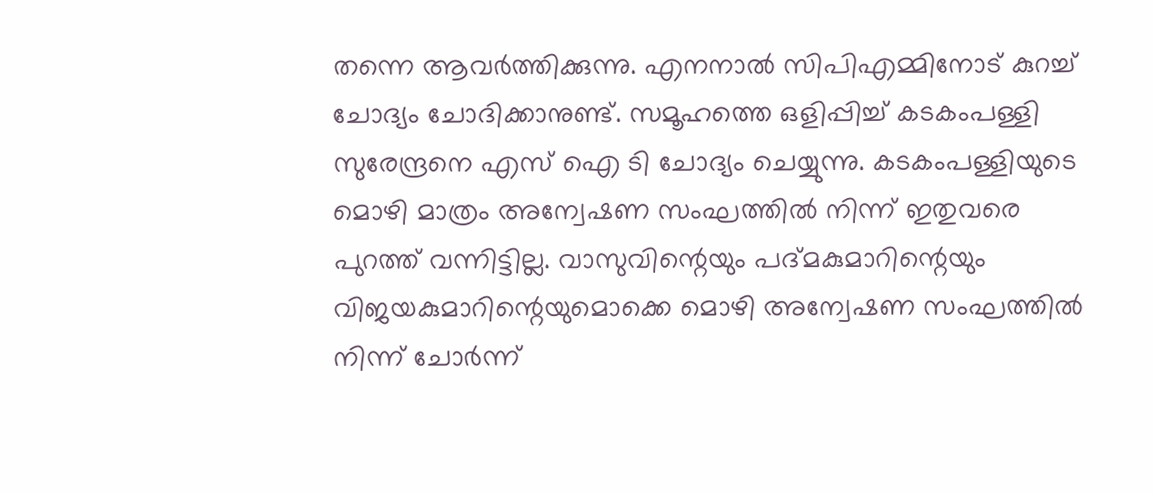തന്നെ ആവര്‍ത്തിക്കുന്നു. എനനാല്‍ സിപിഎമ്മിനോട് കുറച്ച് ചോദ്യം ചോദിക്കാനുണ്ട്. സമൂഹത്തെ ഒളിപ്പിച്ച് കടകംപള്ളി സുരേന്ദ്രനെ എസ് ഐ ടി ചോദ്യം ചെയ്യുന്നു. കടകംപള്ളിയുടെ മൊഴി മാത്രം അന്വേഷണ സംഘത്തില്‍ നിന്ന് ഇതുവരെ പുറത്ത് വന്നിട്ടില്ല. വാസുവിന്റെയും പദ്മകുമാറിന്റെയും വിജയകുമാറിന്റെയുമൊക്കെ മൊഴി അന്വേഷണ സംഘത്തില്‍ നിന്ന് ചോര്‍ന്ന്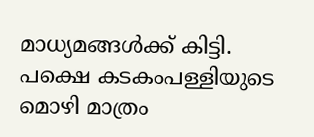മാധ്യമങ്ങള്‍ക്ക് കിട്ടി. പക്ഷെ കടകംപള്ളിയുടെ മൊഴി മാത്രം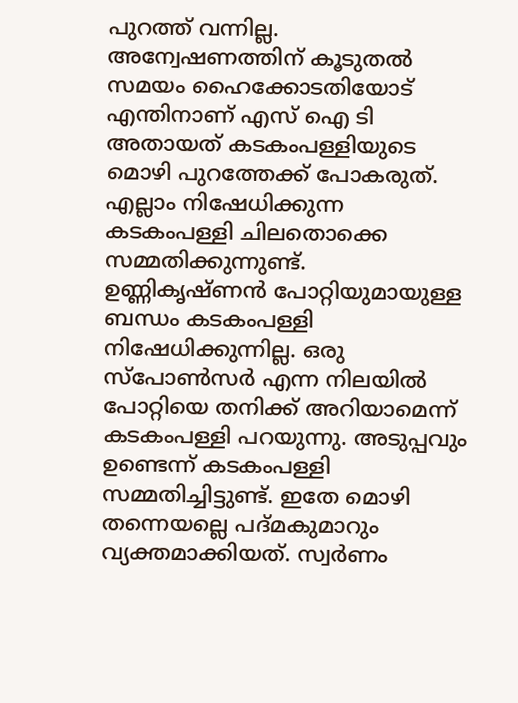പുറത്ത് വന്നില്ല. അന്വേഷണത്തിന് കൂടുതല്‍ സമയം ഹൈക്കോടതിയോട് എന്തിനാണ് എസ് ഐ ടി അതായത് കടകംപള്ളിയുടെ മൊഴി പുറത്തേക്ക് പോകരുത്. എല്ലാം നിഷേധിക്കുന്ന കടകംപള്ളി ചിലതൊക്കെ സമ്മതിക്കുന്നുണ്ട്. ഉണ്ണികൃഷ്ണന്‍ പോറ്റിയുമായുള്ള ബന്ധം കടകംപള്ളി നിഷേധിക്കുന്നില്ല. ഒരു സ്‌പോണ്‍സര്‍ എന്ന നിലയില്‍ പോറ്റിയെ തനിക്ക് അറിയാമെന്ന് കടകംപള്ളി പറയുന്നു. അടുപ്പവും ഉണ്ടെന്ന് കടകംപള്ളി സമ്മതിച്ചിട്ടുണ്ട്. ഇതേ മൊഴി തന്നെയല്ലെ പദ്മകുമാറും വ്യക്തമാക്കിയത്. സ്വര്‍ണം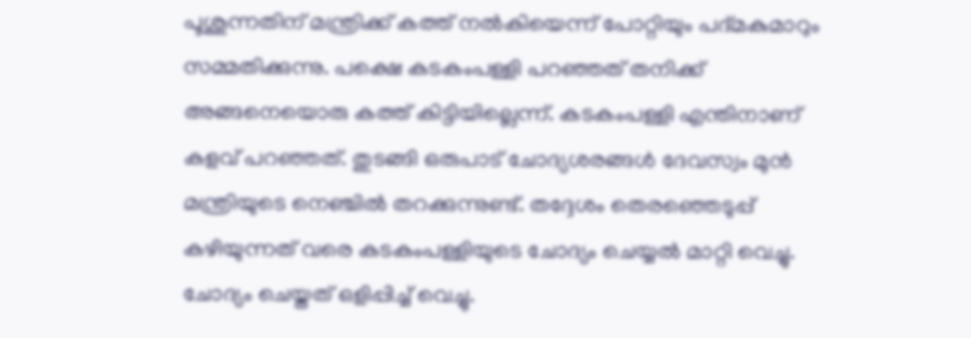പൂശുന്നതിന് മന്ത്രിക്ക് കത്ത് നല്‍കിയെന്ന് പോറ്റിയും പദ്മകുമാറും സമ്മതിക്കുന്നു. പക്ഷെ കടകംപള്ളി പറഞ്ഞത് തനിക്ക് അങ്ങനെയൊരു കത്ത് കിട്ടിയില്ലെന്ന്. കടകംപള്ളി എന്തിനാണ് കളവ് പറഞ്ഞത്. തുടങ്ങി ഒരുപാട് ചോദ്യശരങ്ങള്‍ ദേവസ്വം മുന്‍ മന്ത്രിയുടെ നെഞ്ചില്‍ തറക്കുന്നുണ്ട്. തദ്ദേശം തെരഞ്ഞെടുപ്പ് കഴിയുന്നത് വരെ കടകംപള്ളിയുടെ ചോദ്യം ചെയ്യല്‍ മാറ്റി വെച്ചു. ചോദ്യം ചെയ്തത് ഒളിപ്പിച്ച് വെച്ചു.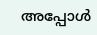അപ്പോള്‍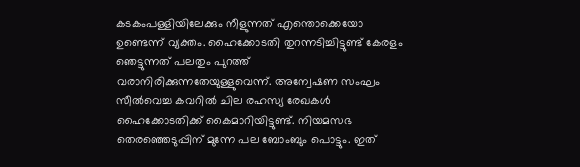കടകംപള്ളിയിലേക്കും നീളുന്നത് എന്തൊക്കെയോ ഉണ്ടെന്ന് വ്യക്തം. ഹൈക്കോടതി തുറന്നടിച്ചിട്ടുണ്ട് കേരളം ഞെട്ടുന്നത് പലതും പുറത്ത് വരാനിരിക്കുന്നതേയുള്ളുവെന്ന്. അന്വേഷണ സംഘം സീല്‍വെച്ച കവറില്‍ ചില രഹസ്യ രേഖകള്‍ ഹൈക്കോടതിക്ക് കൈമാറിയിട്ടുണ്ട്. നിയമസഭ തെരഞ്ഞെടുപ്പിന് മുന്നേ പല ബോംബും പൊട്ടും. ഇത്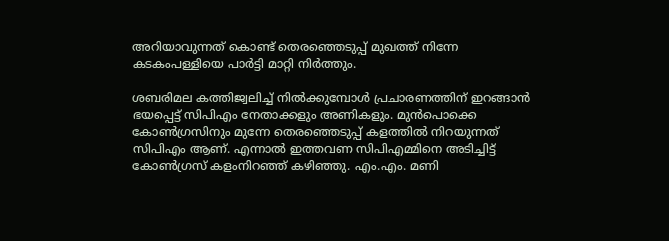അറിയാവുന്നത് കൊണ്ട് തെരഞ്ഞെടുപ്പ് മുഖത്ത് നിന്നേ കടകംപള്ളിയെ പാര്‍ട്ടി മാറ്റി നിര്‍ത്തും.

ശബരിമല കത്തിജ്വലിച്ച് നില്‍ക്കുമ്പോള്‍ പ്രചാരണത്തിന് ഇറങ്ങാന്‍ ഭയപ്പെട്ട് സിപിഎം നേതാക്കളും അണികളും. മുന്‍പൊക്കെ കോണ്‍ഗ്രസിനും മുന്നേ തെരഞ്ഞെടുപ്പ് കളത്തില്‍ നിറയുന്നത് സിപിഎം ആണ്. എന്നാല്‍ ഇത്തവണ സിപിഎമ്മിനെ അടിച്ചിട്ട് കോണ്‍ഗ്രസ് കളംനിറഞ്ഞ് കഴിഞ്ഞു. എം.എം. മണി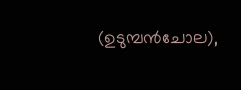(ഉടുമ്പന്‍ചോല),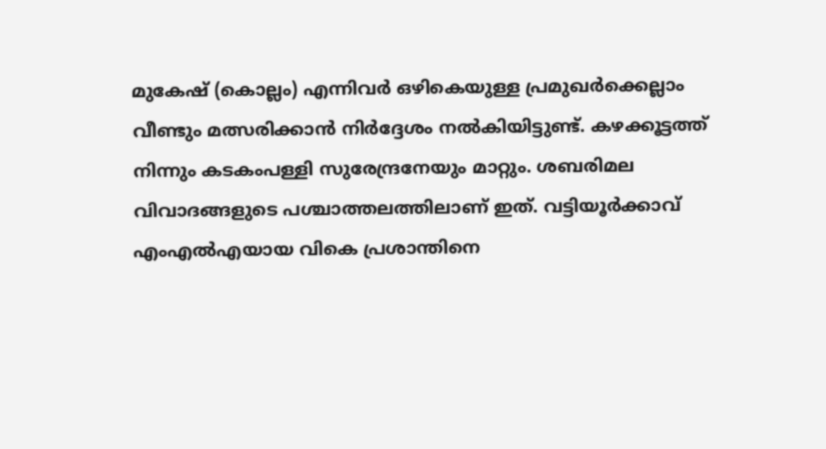മുകേഷ് (കൊല്ലം) എന്നിവര്‍ ഒഴികെയുള്ള പ്രമുഖര്‍ക്കെല്ലാം വീണ്ടും മത്സരിക്കാന്‍ നിര്‍ദ്ദേശം നല്‍കിയിട്ടുണ്ട്. കഴക്കൂട്ടത്ത് നിന്നും കടകംപള്ളി സുരേന്ദ്രനേയും മാറ്റും. ശബരിമല വിവാദങ്ങളുടെ പശ്ചാത്തലത്തിലാണ് ഇത്. വട്ടിയൂര്‍ക്കാവ് എംഎല്‍എയായ വികെ പ്രശാന്തിനെ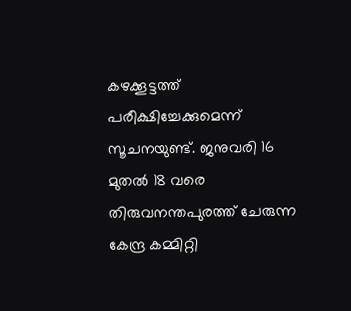കഴക്കൂട്ടത്ത് പരീക്ഷിച്ചേക്കുമെന്ന് സൂചനയുണ്ട്. ജനുവരി 16 മുതല്‍ 18 വരെ തിരുവനന്തപുരത്ത് ചേരുന്ന കേന്ദ്ര കമ്മിറ്റി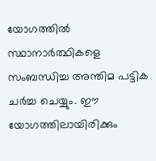യോഗത്തില്‍ സ്ഥാനാര്‍ത്ഥികളെ സംബന്ധിച്ച അന്തിമ പട്ടിക ചര്‍ച്ച ചെയ്യും. ഈ യോഗത്തിലായിരിക്കും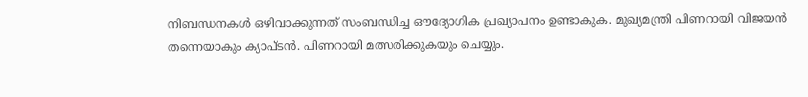നിബന്ധനകള്‍ ഒഴിവാക്കുന്നത് സംബന്ധിച്ച ഔദ്യോഗിക പ്രഖ്യാപനം ഉണ്ടാകുക. മുഖ്യമന്ത്രി പിണറായി വിജയന്‍ തന്നെയാകും ക്യാപ്ടന്‍. പിണറായി മത്സരിക്കുകയും ചെയ്യും.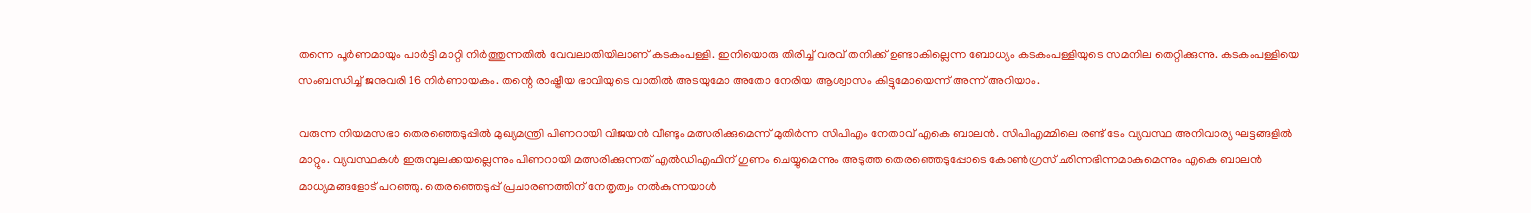തന്നെ പൂര്‍ണമായും പാര്‍ട്ടി മാറ്റി നിര്‍ത്തുന്നതില്‍ വേവലാതിയിലാണ് കടകംപള്ളി. ഇനിയൊരു തിരിച്ച് വരവ് തനിക്ക് ഉണ്ടാകില്ലെന്ന ബോധ്യം കടകംപള്ളിയുടെ സമനില തെറ്റിക്കുന്നു. കടകംപള്ളിയെ സംബന്ധിച്ച് ജനുവരി 16 നിര്‍ണായകം. തന്റെ രാഷ്ട്രീയ ഭാവിയുടെ വാതില്‍ അടയുമോ അതോ നേരിയ ആശ്വാസം കിട്ടുമോയെന്ന് അന്ന് അറിയാം.

വരുന്ന നിയമസഭാ തെരഞ്ഞെടുപ്പില്‍ മുഖ്യമന്ത്രി പിണറായി വിജയന്‍ വീണ്ടും മത്സരിക്കുമെന്ന് മുതിര്‍ന്ന സിപിഎം നേതാവ് എകെ ബാലന്‍. സിപിഎമ്മിലെ രണ്ട് ടേം വ്യവസ്ഥ അനിവാര്യ ഘട്ടങ്ങളില്‍ മാറ്റും. വ്യവസ്ഥകള്‍ ഇരുമ്പുലക്കയല്ലെന്നും പിണറായി മത്സരിക്കുന്നത് എല്‍ഡിഎഫിന് ഗുണം ചെയ്യുമെന്നും അടുത്ത തെരഞ്ഞെടുപ്പോടെ കോണ്‍ഗ്രസ് ഛിന്നഭിന്നമാകുമെന്നും എകെ ബാലന്‍ മാധ്യമങ്ങളോട് പറഞ്ഞു. തെരഞ്ഞെടുപ്പ് പ്രചാരണത്തിന് നേതൃത്വം നല്‍കുന്നയാള്‍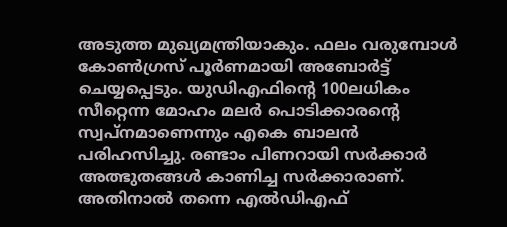അടുത്ത മുഖ്യമന്ത്രിയാകും. ഫലം വരുമ്പോള്‍ കോണ്‍ഗ്രസ് പൂര്‍ണമായി അബോര്‍ട്ട് ചെയ്യപ്പെടും. യുഡിഎഫിന്റെ 100ലധികം സീറ്റെന്ന മോഹം മലര്‍ പൊടിക്കാരന്റെ സ്വപ്നമാണെന്നും എകെ ബാലന്‍ പരിഹസിച്ചു. രണ്ടാം പിണറായി സര്‍ക്കാര്‍ അത്ഭുതങ്ങള്‍ കാണിച്ച സര്‍ക്കാരാണ്. അതിനാല്‍ തന്നെ എല്‍ഡിഎഫ്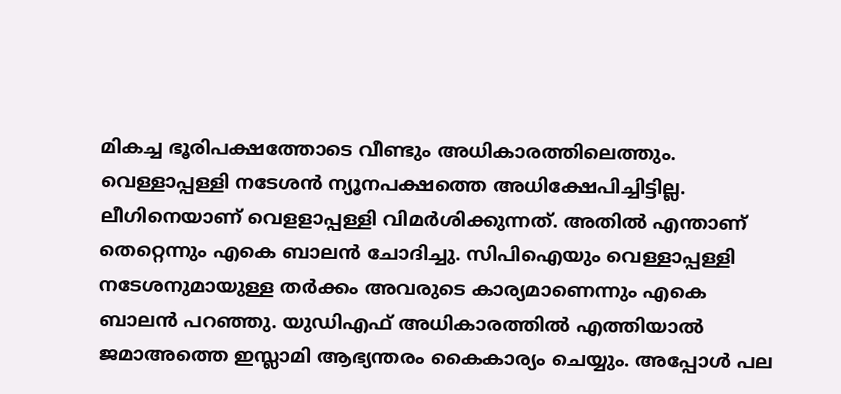മികച്ച ഭൂരിപക്ഷത്തോടെ വീണ്ടും അധികാരത്തിലെത്തും. വെള്ളാപ്പള്ളി നടേശന്‍ ന്യൂനപക്ഷത്തെ അധിക്ഷേപിച്ചിട്ടില്ല. ലീഗിനെയാണ് വെളളാപ്പള്ളി വിമര്‍ശിക്കുന്നത്. അതില്‍ എന്താണ് തെറ്റെന്നും എകെ ബാലന്‍ ചോദിച്ചു. സിപിഐയും വെള്ളാപ്പള്ളി നടേശനുമായുള്ള തര്‍ക്കം അവരുടെ കാര്യമാണെന്നും എകെ ബാലന്‍ പറഞ്ഞു. യുഡിഎഫ് അധികാരത്തില്‍ എത്തിയാല്‍ ജമാഅത്തെ ഇസ്ലാമി ആഭ്യന്തരം കൈകാര്യം ചെയ്യും. അപ്പോള്‍ പല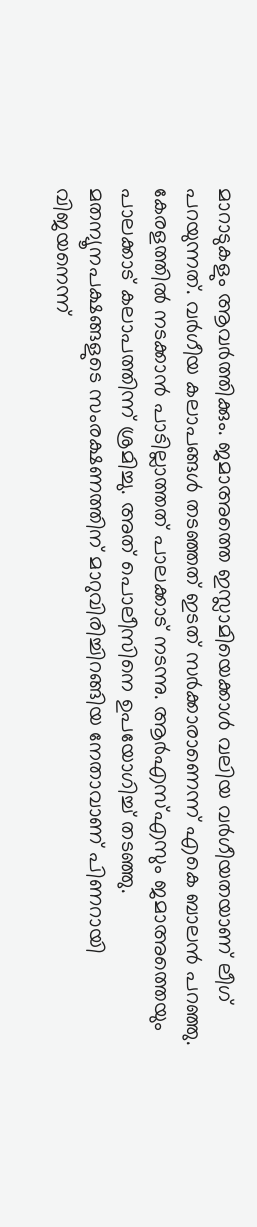മാറാടുകളും ആവര്‍ത്തിക്കും. ജമാഅത്തെ ഇസ്ലാമിയെക്കാള്‍ വലിയ വര്‍ഗീയതയാണ് ലീഗ് പറയുന്നത്. വര്‍ഗീയ കലാപങ്ങള്‍ തടഞ്ഞത് ഇടത് സര്‍ക്കാരാണെന്ന് എകെ ബാലന്‍ പറഞ്ഞു. കേരളത്തില്‍ നടക്കാന്‍ പാടില്ലാത്തത് പാലക്കാട് നടന്നു. ആര്‍എസ്എസും ജമാഅത്തെയും പാലക്കാട് കലാപത്തിന്ന് ശ്രമിച്ചു. അത് പൊലീസിനെ ഉപയോഗിച്ച് തടഞ്ഞു. മതന്യൂനപക്ഷങ്ങളുടെ സംരക്ഷണത്തിന് മാറുവിരിച്ചിറങ്ങിയ നേതാവാണ് പിണറായി വിജയനെന്ന്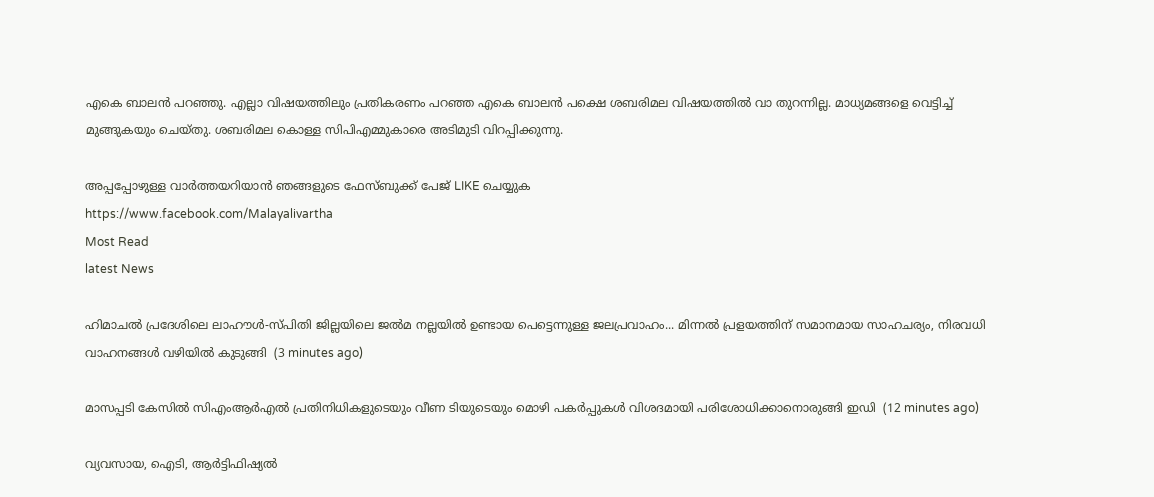എകെ ബാലന്‍ പറഞ്ഞു. എല്ലാ വിഷയത്തിലും പ്രതികരണം പറഞ്ഞ എകെ ബാലന്‍ പക്ഷെ ശബരിമല വിഷയത്തില്‍ വാ തുറന്നില്ല. മാധ്യമങ്ങളെ വെട്ടിച്ച് മുങ്ങുകയും ചെയ്തു. ശബരിമല കൊള്ള സിപിഎമ്മുകാരെ അടിമുടി വിറപ്പിക്കുന്നു.

അപ്പപ്പോഴുള്ള വാര്‍ത്തയറിയാന്‍ ഞങ്ങളുടെ ഫേസ്‌ബുക്ക്‌ പേജ് LIKE ചെയ്യുക
https://www.facebook.com/Malayalivartha
Most Read
latest News

ഹിമാചൽ പ്രദേശിലെ ലാഹൗൾ-സ്പിതി ജില്ലയിലെ ജൽമ നല്ലയിൽ ഉണ്ടായ പെട്ടെന്നുള്ള ജലപ്രവാഹം... മിന്നൽ പ്രളയത്തിന് സമാനമായ സാഹചര്യം, നിരവധി വാഹനങ്ങൾ വഴിയിൽ കുടുങ്ങി  (3 minutes ago)

മാസപ്പടി കേസിൽ സിഎംആർഎൽ പ്രതിനിധികളുടെയും വീണ ടിയുടെയും മൊഴി പകർപ്പുകൾ വിശദമായി പരിശോധിക്കാനൊരുങ്ങി ഇഡി  (12 minutes ago)

വ്യവസായ, ഐടി, ആർട്ടിഫിഷ്യൽ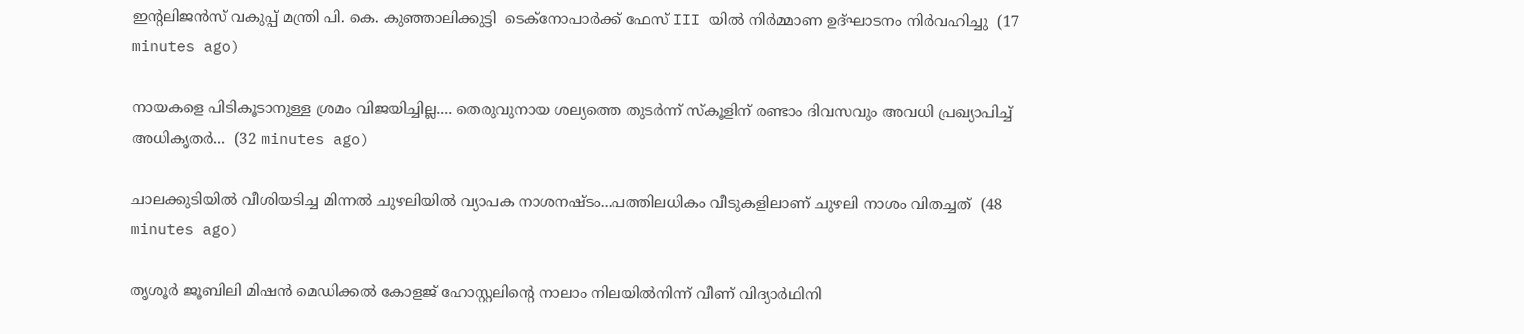ഇന്റലിജൻസ് വകുപ്പ് മന്ത്രി പി. കെ. കുഞ്ഞാലിക്കുട്ടി  ടെക്‌നോപാർക്ക് ഫേസ് III യിൽ നിർമ്മാണ ഉദ്ഘാടനം നിർവഹിച്ചു  (17 minutes ago)

നായകളെ പിടികൂടാനുള്ള ശ്രമം വിജയിച്ചില്ല.... തെരുവുനായ ശല്യത്തെ തുടർന്ന് സ്‌കൂളിന് രണ്ടാം ദിവസവും അവധി പ്രഖ്യാപിച്ച് അധികൃതർ...  (32 minutes ago)

ചാലക്കുടിയിൽ വീശിയടിച്ച മിന്നൽ ചുഴലിയിൽ വ്യാപക നാശനഷ്ടം...പത്തിലധികം വീടുകളിലാണ് ചുഴലി നാശം വിതച്ചത്  (48 minutes ago)

തൃശൂർ ജൂബിലി മിഷൻ മെഡിക്കൽ കോളജ് ഹോസ്റ്റലിന്റെ നാലാം നിലയിൽനിന്ന് വീണ് വിദ്യാർഥിനി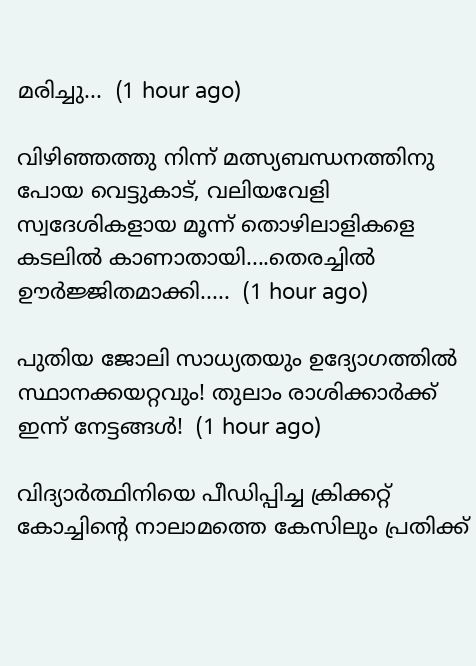മരിച്ചു...  (1 hour ago)

വിഴിഞ്ഞത്തു നിന്ന് മത്സ്യബന്ധനത്തിനു പോയ വെട്ടുകാട്, വലിയവേളി സ്വദേശികളായ മൂന്ന് തൊഴിലാളികളെ കടലിൽ കാണാതായി....തെരച്ചിൽ ഊർജ്ജിതമാക്കി.....  (1 hour ago)

പുതിയ ജോലി സാധ്യതയും ഉദ്യോഗത്തിൽ സ്ഥാനക്കയറ്റവും! തുലാം രാശിക്കാർക്ക് ഇന്ന് നേട്ടങ്ങൾ!  (1 hour ago)

വിദ്യാർത്ഥിനിയെ പീഡിപ്പിച്ച ക്രിക്കറ്റ് കോച്ചിന്റെ നാലാമത്തെ കേസിലും പ്രതിക്ക്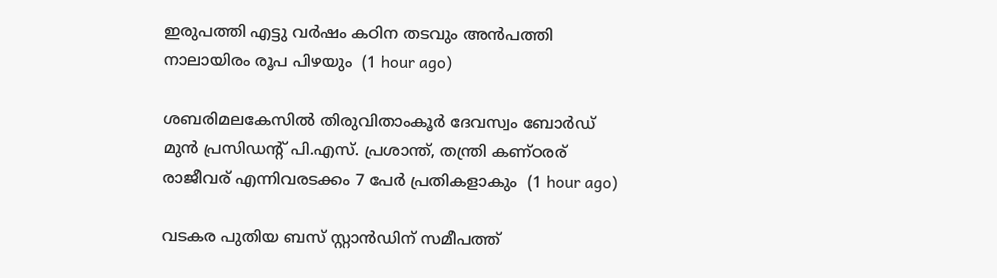ഇരുപത്തി എട്ടു വർഷം കഠിന തടവും അൻപത്തി നാലായിരം രൂപ പിഴയും  (1 hour ago)

ശബരിമലകേസിൽ തിരുവിതാംകൂർ ദേവസ്വം ബോർഡ് മുൻ പ്രസിഡന്റ് പി.എസ്. പ്രശാന്ത്, തന്ത്രി കണ്ഠരര് രാജീവര് എന്നിവരടക്കം 7 പേർ പ്രതികളാകും  (1 hour ago)

വടകര പുതിയ ബസ് സ്റ്റാന്‍ഡിന് സമീപത്ത്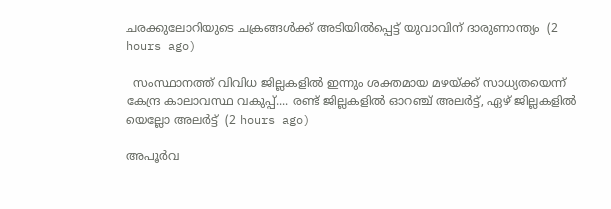ചരക്കുലോറിയുടെ ചക്രങ്ങള്‍ക്ക് അടിയില്‍പ്പെട്ട് യുവാവിന് ദാരുണാന്ത്യം  (2 hours ago)

  സംസ്ഥാനത്ത് വിവിധ ജില്ലകളിൽ ഇന്നും ശക്തമായ മഴയ്ക്ക് സാധ്യതയെന്ന് കേന്ദ്ര കാലാവസ്ഥ വകുപ്പ്.... രണ്ട് ജില്ലകളിൽ ഓറഞ്ച് അലർട്ട്, ഏഴ് ജില്ലകളിൽ യെല്ലോ അലർട്ട്  (2 hours ago)

അപൂര്‍വ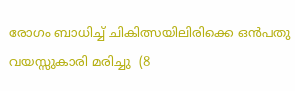രോഗം ബാധിച്ച് ചികിത്സയിലിരിക്കെ ഒന്‍പതു വയസ്സുകാരി മരിച്ചു  (8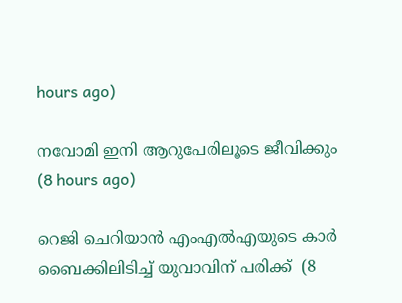hours ago)

നവോമി ഇനി ആറുപേരിലൂടെ ജീവിക്കും  (8 hours ago)

റെജി ചെറിയാന്‍ എംഎല്‍എയുടെ കാര്‍ ബൈക്കിലിടിച്ച് യുവാവിന് പരിക്ക്  (8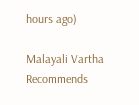hours ago)

Malayali Vartha Recommends